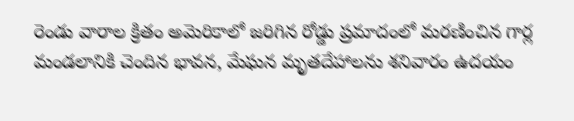రెండు వారాల క్రితం అమెరికాలో జరిగిన రోడ్డు ప్రమాదంలో మరణించిన గార్ల మండలానికి చెందిన భావన, మేఘన మృతదేహాలను శనివారం ఉదయం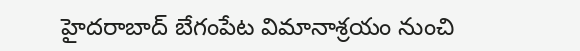హైదరాబాద్ బేగంపేట విమానాశ్రయం నుంచి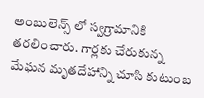అంబులెన్స్ లో స్వగ్రామానికి తరలించారు. గార్లకు చేరుకున్న మేఘన మృతదేహాన్ని చూసి కుటుంబ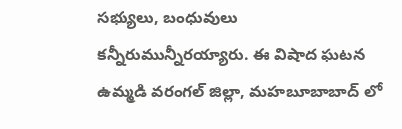సభ్యులు, బంధువులు కన్నీరుమున్నీరయ్యారు. ఈ విషాద ఘటన ఉమ్మడి వరంగల్ జిల్లా, మహబూబాబాద్ లో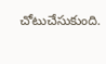చోటుచేసుకుంది.